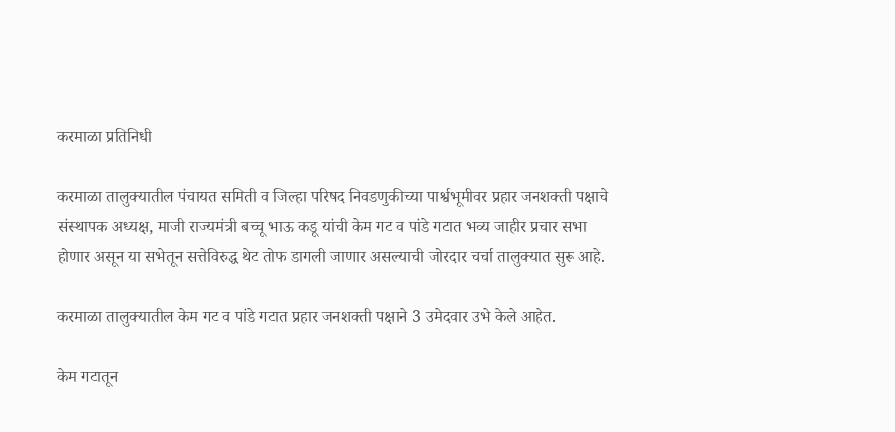करमाळा प्रतिनिधी

करमाळा तालुक्यातील पंचायत समिती व जिल्हा परिषद निवडणुकीच्या पार्श्वभूमीवर प्रहार जनशक्ती पक्षाचे संस्थापक अध्यक्ष, माजी राज्यमंत्री बच्चू भाऊ कडू यांची केम गट व पांडे गटात भव्य जाहीर प्रचार सभा होणार असून या सभेतून सत्तेविरुद्ध थेट तोफ डागली जाणार असल्याची जोरदार चर्चा तालुक्यात सुरू आहे.

करमाळा तालुक्यातील केम गट व पांडे गटात प्रहार जनशक्ती पक्षाने 3 उमेदवार उभे केले आहेत.

केम गटातून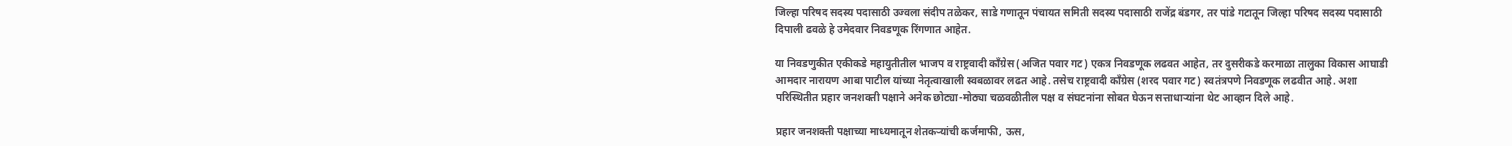जिल्हा परिषद सदस्य पदासाठी उज्वला संदीप तळेकर, साडे गणातून पंचायत समिती सदस्य पदासाठी राजेंद्र बंडगर, तर पांडे गटातून जिल्हा परिषद सदस्य पदासाठी दिपाली ढवळे हे उमेदवार निवडणूक रिंगणात आहेत.

या निवडणुकीत एकीकडे महायुतीतील भाजप व राष्ट्रवादी काँग्रेस (अजित पवार गट) एकत्र निवडणूक लढवत आहेत, तर दुसरीकडे करमाळा तालुका विकास आघाडी आमदार नारायण आबा पाटील यांच्या नेतृत्वाखाली स्वबळावर लढत आहे. तसेच राष्ट्रवादी काँग्रेस (शरद पवार गट) स्वतंत्रपणे निवडणूक लढवीत आहे. अशा परिस्थितीत प्रहार जनशक्ती पक्षाने अनेक छोट्या-मोठ्या चळवळीतील पक्ष व संघटनांना सोबत घेऊन सत्ताधाऱ्यांना थेट आव्हान दिले आहे.

प्रहार जनशक्ती पक्षाच्या माध्यमातून शेतकऱ्यांची कर्जमाफी, ऊस,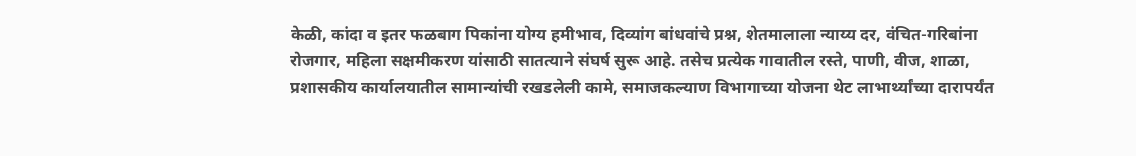केळी, कांदा व इतर फळबाग पिकांना योग्य हमीभाव, दिव्यांग बांधवांचे प्रश्न, शेतमालाला न्याय्य दर, वंचित-गरिबांना रोजगार, महिला सक्षमीकरण यांसाठी सातत्याने संघर्ष सुरू आहे. तसेच प्रत्येक गावातील रस्ते, पाणी, वीज, शाळा, प्रशासकीय कार्यालयातील सामान्यांची रखडलेली कामे, समाजकल्याण विभागाच्या योजना थेट लाभार्थ्यांच्या दारापर्यंत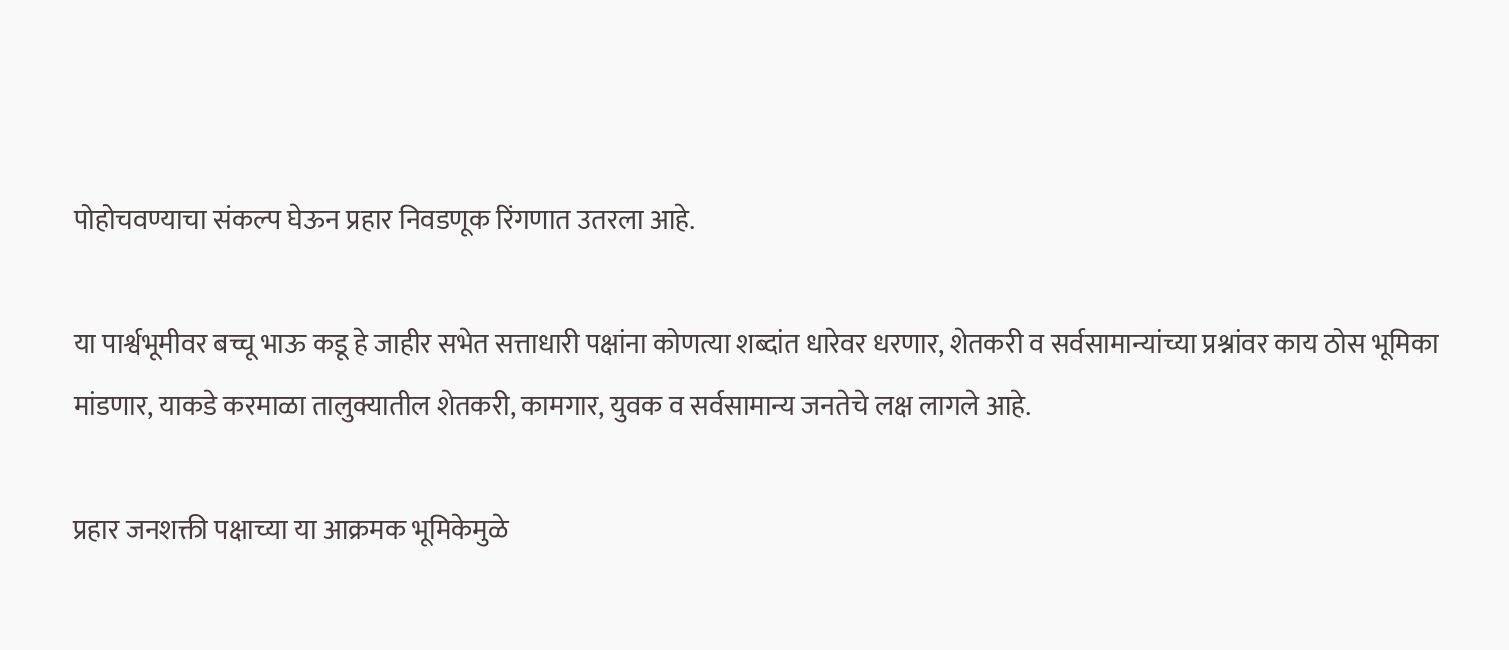पोहोचवण्याचा संकल्प घेऊन प्रहार निवडणूक रिंगणात उतरला आहे.

या पार्श्वभूमीवर बच्चू भाऊ कडू हे जाहीर सभेत सत्ताधारी पक्षांना कोणत्या शब्दांत धारेवर धरणार, शेतकरी व सर्वसामान्यांच्या प्रश्नांवर काय ठोस भूमिका मांडणार, याकडे करमाळा तालुक्यातील शेतकरी, कामगार, युवक व सर्वसामान्य जनतेचे लक्ष लागले आहे.

प्रहार जनशक्ती पक्षाच्या या आक्रमक भूमिकेमुळे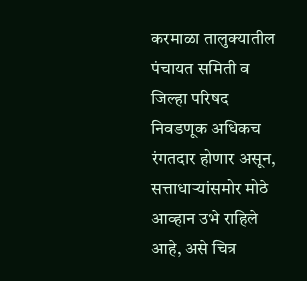करमाळा तालुक्यातील पंचायत समिती व जिल्हा परिषद निवडणूक अधिकच रंगतदार होणार असून, सत्ताधाऱ्यांसमोर मोठे आव्हान उभे राहिले आहे, असे चित्र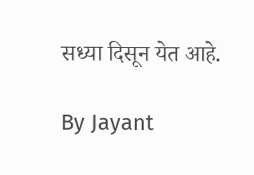सध्या दिसून येत आहे.

By Jayant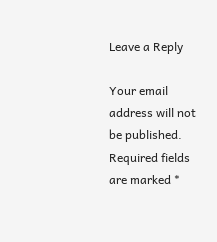Leave a Reply

Your email address will not be published. Required fields are marked *